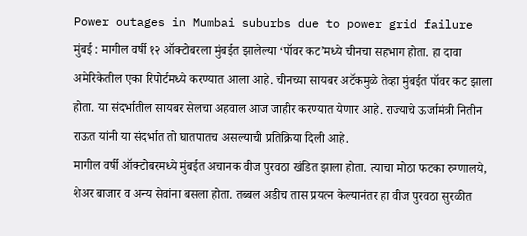Power outages in Mumbai suburbs due to power grid failure
मुंबई : मागील वर्षी १२ ऑक्टोबरला मुंबईत झालेल्या ‘पॉवर कट’मध्ये चीनचा सहभाग होता. हा दावा अमेरिकेतील एका रिपोर्टमध्ये करण्यात आला आहे. चीनच्या सायबर अटॅकमुळे तेव्हा मुंबईत पॉवर कट झाला होता. या संदर्भातील सायबर सेलचा अहवाल आज जाहीर करण्यात येणार आहे. राज्याचे ऊर्जामंत्री नितीन राऊत यांनी या संदर्भात तो घातपातच असल्याची प्रतिक्रिया दिली आहे.
मागील वर्षी ऑक्टोबरमध्ये मुंबईत अचानक वीज पुरवठा खंडित झाला होता. त्याचा मोठा फटका रुग्णालये, शेअर बाजार व अन्य सेवांना बसला होता. तब्बल अडीच तास प्रयत्न केल्यानंतर हा वीज पुरवठा सुरळीत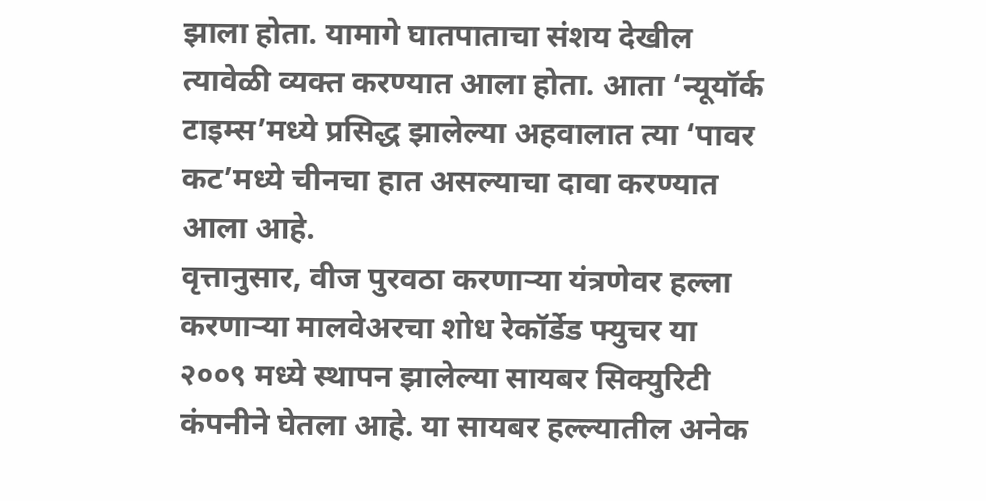झाला होता. यामागे घातपाताचा संशय देखील त्यावेळी व्यक्त करण्यात आला होता. आता ‘न्यूयॉर्क टाइम्स’मध्ये प्रसिद्ध झालेल्या अहवालात त्या ‘पावर कट’मध्ये चीनचा हात असल्याचा दावा करण्यात आला आहे.
वृत्तानुसार, वीज पुरवठा करणाऱ्या यंत्रणेवर हल्ला करणाऱ्या मालवेअरचा शोध रेकॉर्डेड फ्युचर या २००९ मध्ये स्थापन झालेल्या सायबर सिक्युरिटी कंपनीने घेतला आहे. या सायबर हल्ल्यातील अनेक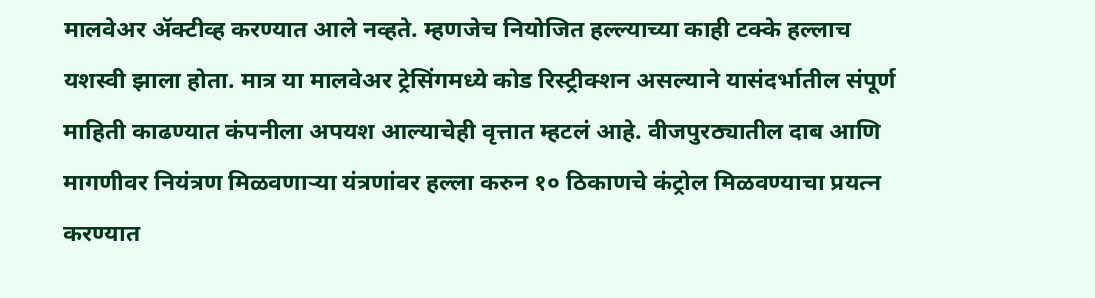मालवेअर ॲक्टीव्ह करण्यात आले नव्हते. म्हणजेच नियोजित हल्ल्याच्या काही टक्के हल्लाच यशस्वी झाला होता. मात्र या मालवेअर ट्रेसिंगमध्ये कोड रिस्ट्रीक्शन असल्याने यासंदर्भातील संपूर्ण माहिती काढण्यात कंपनीला अपयश आल्याचेही वृत्तात म्हटलं आहे. वीजपुरठ्यातील दाब आणि मागणीवर नियंत्रण मिळवणाऱ्या यंत्रणांवर हल्ला करुन १० ठिकाणचे कंट्रोल मिळवण्याचा प्रयत्न करण्यात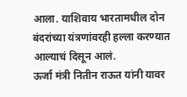आला. याशिवाय भारतामधील दोन बंदरांच्या यंत्रणांवरही हल्ला करण्यात आल्याचं दिसून आलं.
ऊर्जा मंत्री नितीन राऊत यांनी यावर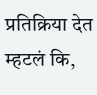प्रतिक्रिया देत म्हटलं कि,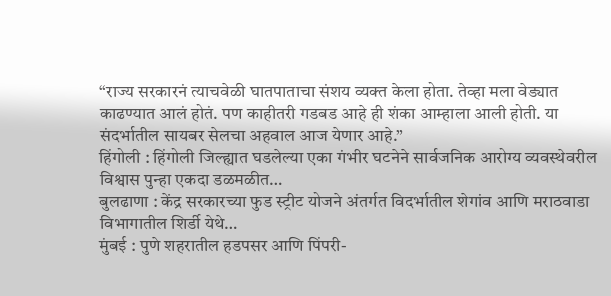“राज्य सरकारनं त्याचवेळी घातपाताचा संशय व्यक्त केला होता. तेव्हा मला वेड्यात काढण्यात आलं होतं. पण काहीतरी गडबड आहे ही शंका आम्हाला आली होती. या संदर्भातील सायबर सेलचा अहवाल आज येणार आहे.”
हिंगोली : हिंगोली जिल्ह्यात घडलेल्या एका गंभीर घटनेने सार्वजनिक आरोग्य व्यवस्थेवरील विश्वास पुन्हा एकदा डळमळीत…
बुलढाणा : केंद्र सरकारच्या फुड स्ट्रीट योजने अंतर्गत विदर्भातील शेगांव आणि मराठवाडा विभागातील शिर्डी येथे…
मुंबई : पुणे शहरातील हडपसर आणि पिंपरी-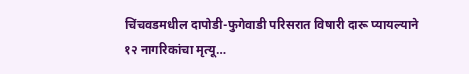चिंचवडमधील दापोडी-फुगेवाडी परिसरात विषारी दारू प्यायल्याने १२ नागरिकांचा मृत्यू…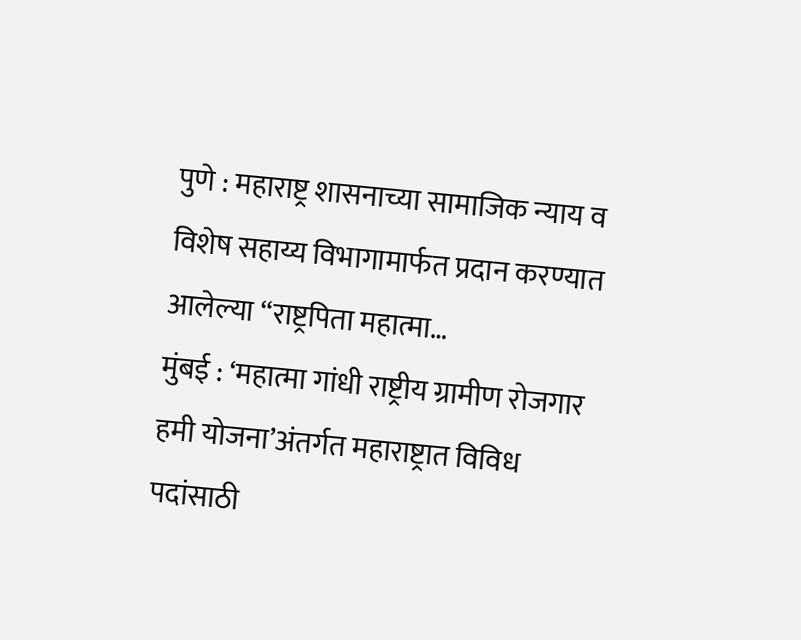पुणे : महाराष्ट्र शासनाच्या सामाजिक न्याय व विशेष सहाय्य विभागामार्फत प्रदान करण्यात आलेल्या “राष्ट्रपिता महात्मा…
मुंबई : ‘महात्मा गांधी राष्ट्रीय ग्रामीण रोजगार हमी योजना’अंतर्गत महाराष्ट्रात विविध पदांसाठी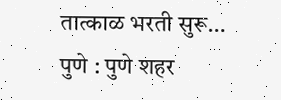तात्काळ भरती सुरू…
पुणे : पुणे शहर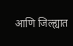आणि जिल्ह्यात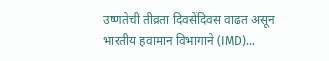उष्णतेची तीव्रता दिवसेंदिवस वाढत असून भारतीय हवामान विभागाने (IMD)…